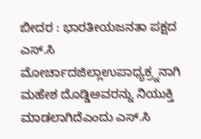ಬೀದರ : ಭಾರತೀಯಜನತಾ ಪಕ್ಷದ ಎಸ್.ಸಿ ಮೋರ್ಚಾದಜಿಲ್ಲಾಉಪಾಧ್ಯಕ್ರ್ನನಾಗಿ ಮಹೇಶ ದೊಡ್ಡಿಅವರನ್ನು ನಿಯುಕ್ತಿ ಮಾಡಲಾಗಿದೆಎಂದು ಎಸ್.ಸಿ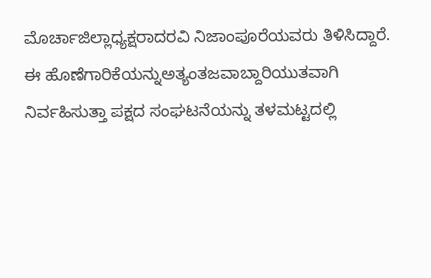ಮೊರ್ಚಾಜಿಲ್ಲಾಧ್ಯಕ್ಷರಾದರವಿ ನಿಜಾಂಪೂರೆಯವರು ತಿಳಿಸಿದ್ದಾರೆ.
ಈ ಹೊಣೆಗಾರಿಕೆಯನ್ನುಅತ್ಯಂತಜವಾಬ್ದಾರಿಯುತವಾಗಿ ನಿರ್ವಹಿಸುತ್ತಾ ಪಕ್ಷದ ಸಂಘಟನೆಯನ್ನು ತಳಮಟ್ಟದಲ್ಲಿ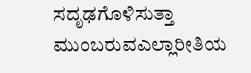ಸದೃಢಗೊಳಿಸುತ್ತಾ ಮುಂಬರುವಎಲ್ಲಾರೀತಿಯ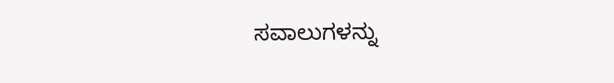ಸವಾಲುಗಳನ್ನು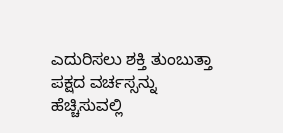ಎದುರಿಸಲು ಶಕ್ತಿ ತುಂಬುತ್ತಾ ಪಕ್ಷದ ವರ್ಚಸ್ಸನ್ನು ಹೆಚ್ಚಿಸುವಲ್ಲಿ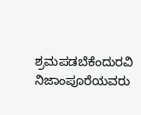ಶ್ರಮಪಡಬೆಕೆಂದುರವಿ ನಿಜಾಂಪೂರೆಯವರು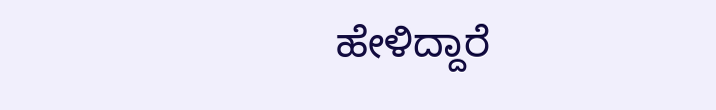ಹೇಳಿದ್ದಾರೆ